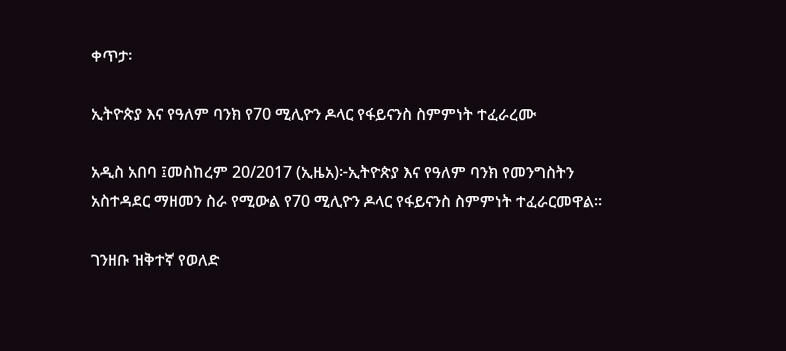ቀጥታ፡

ኢትዮጵያ እና የዓለም ባንክ የ70 ሚሊዮን ዶላር የፋይናንስ ስምምነት ተፈራረሙ

አዲስ አበባ ፤መስከረም 20/2017 (ኢዜአ)፦ኢትዮጵያ እና የዓለም ባንክ የመንግስትን አስተዳደር ማዘመን ስራ የሚውል የ70 ሚሊዮን ዶላር የፋይናንስ ስምምነት ተፈራርመዋል።

ገንዘቡ ዝቅተኛ የወለድ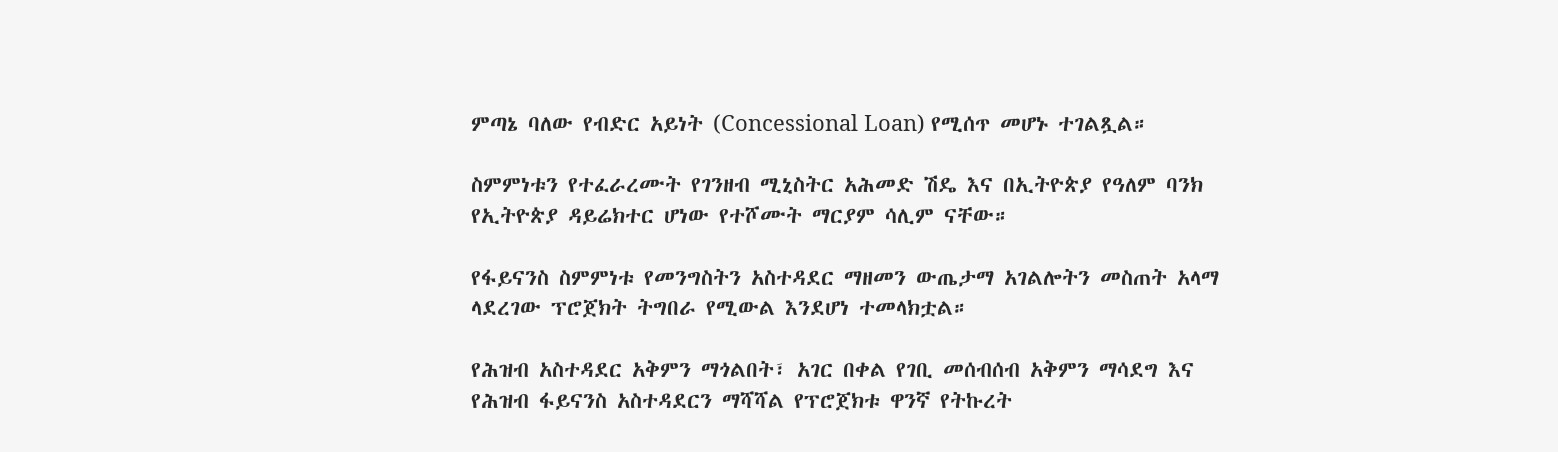ምጣኔ ባለው የብድር አይነት (Concessional Loan) የሚሰጥ መሆኑ ተገልጿል።

ስምምነቱን የተፈራረሙት የገንዘብ ሚኒስትር አሕመድ ሽዴ እና በኢትዮጵያ የዓለም ባንክ የኢትዮጵያ ዳይሬክተር ሆነው የተሾሙት ማርያም ሳሊም ናቸው።

የፋይናንስ ስምምነቱ የመንግስትን አስተዳደር ማዘመን ውጤታማ አገልሎትን መስጠት አላማ ላደረገው ፕሮጀክት ትግበራ የሚውል እንደሆነ ተመላክቷል።

የሕዝብ አስተዳደር አቅምን ማጎልበት፣ አገር በቀል የገቢ መሰብሰብ አቅምን ማሳደግ እና የሕዝብ ፋይናንስ አስተዳደርን ማሻሻል የፕሮጀክቱ ዋንኛ የትኩረት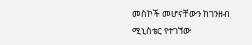መስኮች መሆናቸውን ከገንዘብ ሚኒስቴር የተገኘው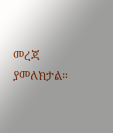መረጃ ያመለክታል።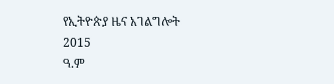የኢትዮጵያ ዜና አገልግሎት
2015
ዓ.ም